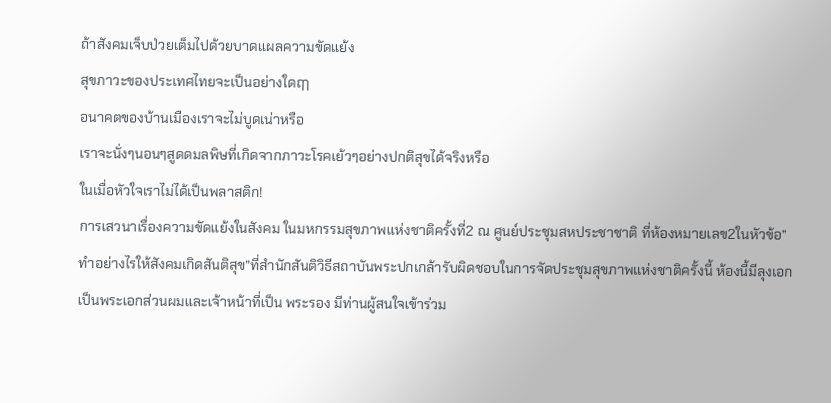ถ้าสังคมเจ็บป่วยเต็มไปด้วยบาดแผลความขัดแย้ง
สุขภาวะของประเทศไทยจะเป็นอย่างใดฤๅ
อนาคตของบ้านเมืองเราจะไม่บูดเน่าหรือ
เราจะนั่งๆนอนๆสูดดมลพิษที่เกิดจากภาวะโรคเย้วๆอย่างปกติสุขได้จริงหรือ
ในเมื่อหัวใจเราไม่ได้เป็นพลาสติก!
การเสวนาเรื่องความขัดแย้งในสังคม ในมหกรรมสุขภาพแห่งชาติครั้งที่2 ณ ศูนย์ประชุมสหประชาชาติ ที่ห้องหมายเลข2ในหัวข้อ”ทำอย่างไรให้สังคมเกิดสันติสุข”ที่สำนักสันติวิธีสถาบันพระปกเกล้ารับผิดชอบในการจัดประชุมสุขภาพแห่งชาติครั้งนี้ ห้องนี้มีลุงเอกเป็นพระเอกส่วนผมและเจ้าหน้าที่เป็น พระรอง มีท่านผู้สนใจเข้าร่วม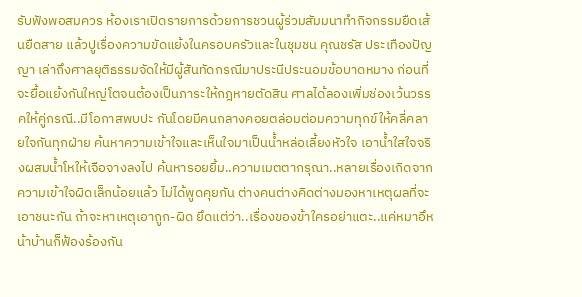รับฟังพอสมควร ห้องเราเปิดรายการด้วยการชวนผู้ร่วมสัมมนาทำกิจกรรมยืดเส้นยืดสาย แล้วปูเรื่องความขัดแย้งในครอบครัวและในชุมชน คุณชรัส ประเทืองปัญญา เล่าถึงศาลยุติธรรมจัดให้มีผู้สันทัดกรณีมาประนีประนอมข้อบาดหมาง ก่อนที่จะยื้อแย้งกันใหญ่โตจนต้องเป็นภาระให้กฎหายตัดสิน ศาลได้ลองเพิ่มช่องเว้นวรรคให้คู่กรณี..มีโอกาสพบปะ กันโดยมีคนกลางคอยตล่อมต่อมความทุกข์ให้คลี่คลายใจกันทุกฝ่าย ค้นหาความเข้าใจและเห็นใจมาเป็นน้ำหล่อเลี้ยงหัวใจ เอาน้ำใสใจจริงผสมน้ำโหให้เจือจางลงไป ค้นหารอยยิ้ม..ความเมตตากรุณา..หลายเรื่องเกิดจากความเข้าใจผิดเล็กน้อยแล้ว ไม่ได้พูดคุยกัน ต่างคนต่างคิดต่างมองหาเหตุผลที่จะเอาชนะกัน ถ้าจะหาเหตุเอาถูก-ผิด ยึดแต่ว่า..เรื่องของข้าใครอย่าแตะ..แค่หมาอึหน้าบ้านก็ฟ้องร้องกัน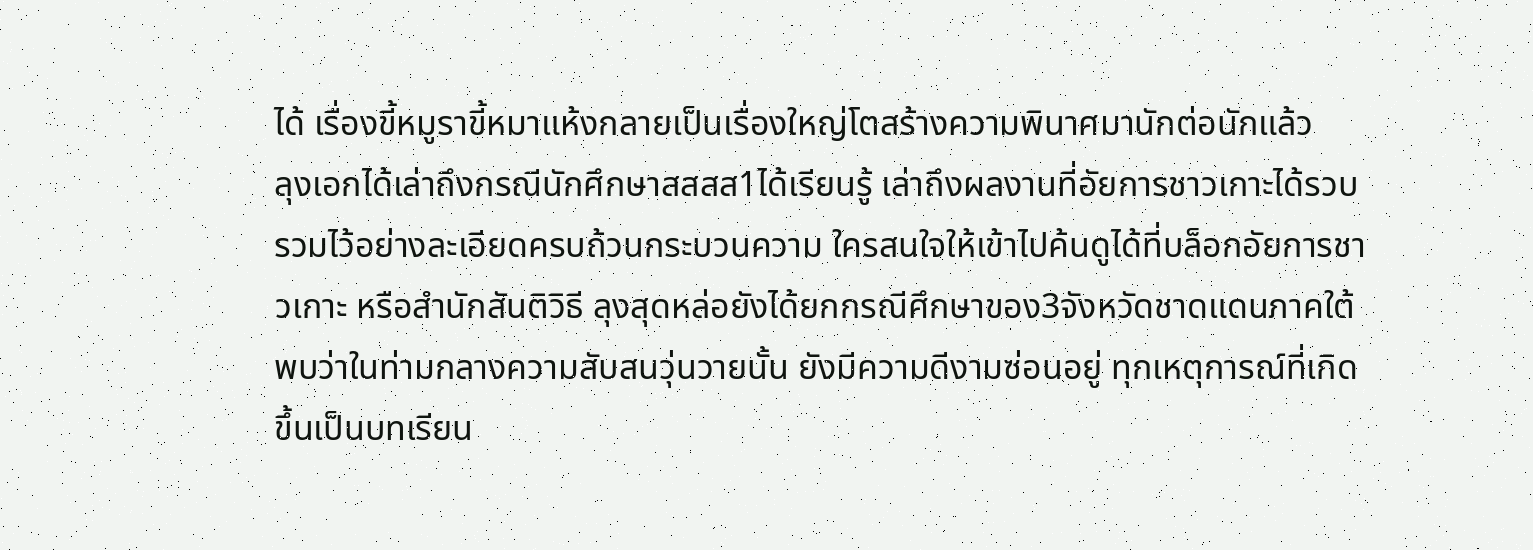ได้ เรื่องขี้หมูราขี้หมาแห้งกลายเป็นเรื่องใหญ่โตสร้างความพินาศมานักต่อนักแล้ว
ลุงเอกได้เล่าถึงกรณีนักศึกษาสสสส1ได้เรียนรู้ เล่าถึงผลงานที่อัยการชาวเกาะได้รวบรวมไว้อย่างละเอียดครบถ้วนกระบวนความ ใครสนใจให้เข้าไปค้นดูได้ที่บล็อกอัยการชาวเกาะ หรือสำนักสันติวิธี ลุงสุดหล่อยังได้ยกกรณีศึกษาของ3จังหวัดชาดแดนภาคใต้ พบว่าในท่ามกลางความสับสนวุ่นวายนั้น ยังมีความดีงามซ่อนอยู่ ทุกเหตุการณ์ที่เกิดขึ้นเป็นบทเรียน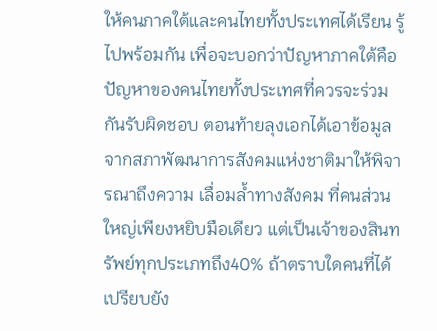ให้คนภาคใต้และคนไทยทั้งประเทศได้เรียน รู้ไปพร้อมกัน เพื่อจะบอกว่าปัญหาภาคใต้คือปัญหาของคนไทยทั้งประเทศที่ควรจะร่วมกันรับผิดชอบ ตอนท้ายลุงเอกได้เอาข้อมูลจากสภาพัฒนาการสังคมแห่งชาติมาให้พิจารณาถึงความ เลื่อมล้ำทางสังคม ที่คนส่วนใหญ่เพียงหยิบมือเดียว แต่เป็นเจ้าของสินทรัพย์ทุกประเภทถึง40% ถ้าตราบใดคนที่ได้เปรียบยัง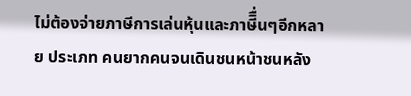ไม่ต้องจ่ายภาษีการเล่นหุ้นและภาษีิื่นๆอีกหลาย ประเภท คนยากคนจนเดินชนหน้าชนหลัง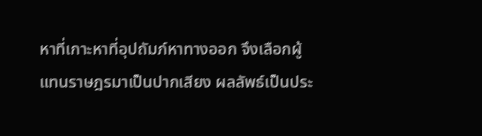หาที่เกาะหาที่อุปถัมภ์หาทางออก จึงเลือกผู้แทนราษฎรมาเป็นปากเสียง ผลลัพธ์เป็นประ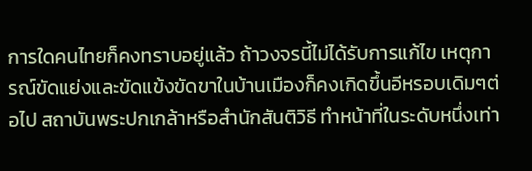การใดคนไทยก็คงทราบอยู่แล้ว ถ้าวงจรนี้ไม่ได้รับการแก้ไข เหตุการณ์ขัดแย่งและขัดแข้งขัดขาในบ้านเมืองก็คงเกิดขึ้นอีหรอบเดิมๆต่อไป สถาบันพระปกเกล้าหรือสำนักสันติวิธี ทำหน้าที่ในระดับหนึ่งเท่า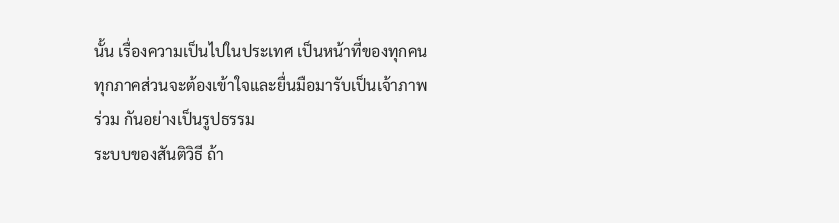นั้น เรื่องความเป็นไปในประเทศ เป็นหน้าที่ของทุกคนทุกภาคส่วนจะต้องเข้าใจและยื่นมือมารับเป็นเจ้าภาพร่วม กันอย่างเป็นรูปธรรม
ระบบของสันติวิธี ถ้า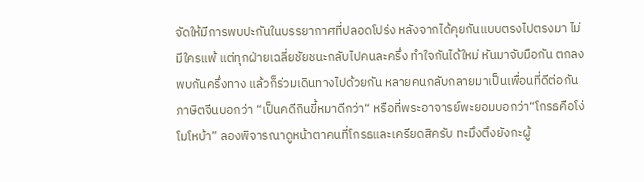จัดให้มีการพบปะกันในบรรยากาศที่ปลอดโปร่ง หลังจากได้คุยกันแบบตรงไปตรงมา ไม่มีใครแพ้ แต่ทุกฝ่ายเฉลี่ยชัยชนะกลับไปคนละครึ่ง ทำใจกันได้ใหม่ หันมาจับมือกัน ตกลงพบกันครึ่งทาง แล้วก็ร่วมเดินทางไปด้วยกัน หลายคนกลับกลายมาเป็นเพื่อนที่ดีต่อกัน ภาษิตจีนบอกว่า “เป็นคดีกินขี้หมาดีกว่า“ หรือที่พระอาจารย์พะยอมบอกว่า“โกรธคือโง่โมโหบ้า” ลองพิจารณาดูหน้าตาคนที่โกรธและเครียดสิครับ ทะมึงตึงยังกะผู้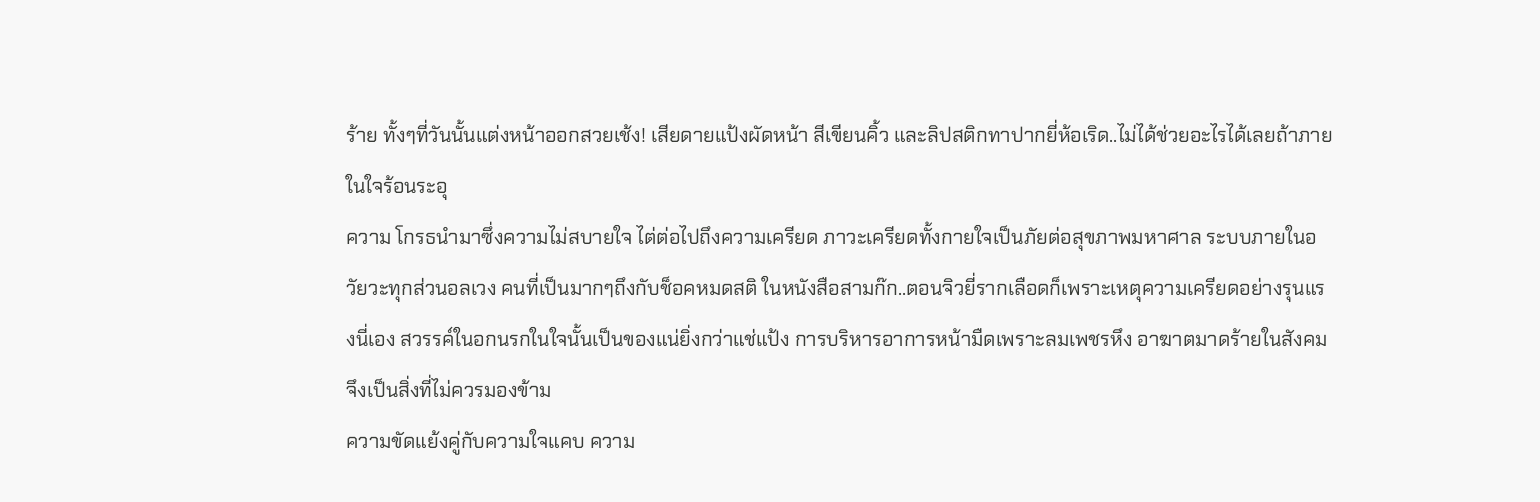ร้าย ทั้งๆที่วันนั้นแต่งหน้าออกสวยเช้ง! เสียดายแป้งผัดหน้า สีเขียนคิ้ว และลิปสติกทาปากยี่ห้อเริด..ไม่ได้ช่วยอะไรได้เลยถ้าภายในใจร้อนระอุ
ความ โกรธนำมาซึ่งความไม่สบายใจ ไต่ต่อไปถึงความเครียด ภาวะเครียดทั้งกายใจเป็นภัยต่อสุขภาพมหาศาล ระบบภายในอวัยวะทุกส่วนอลเวง คนที่เป็นมากๆถึงกับช็อคหมดสติ ในหนังสือสามก๊ก..ตอนจิวยี่รากเลือดก็เพราะเหตุความเครียดอย่างรุนแรงนี่เอง สวรรค์ในอกนรกในใจนั้นเป็นของแน่ยิ่งกว่าแช่แป้ง การบริหารอาการหน้ามืดเพราะลมเพชรหึง อาฆาตมาดร้ายในสังคมจึงเป็นสิ่งที่ไม่ควรมองข้าม
ความขัดแย้งคู่กับความใจแคบ ความ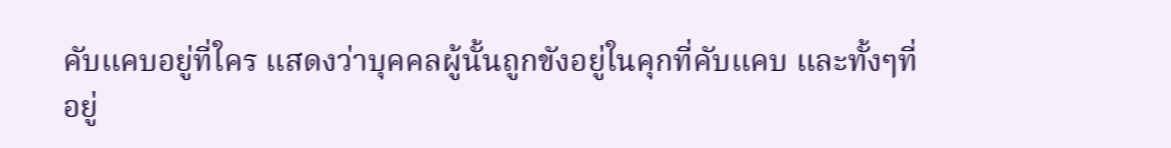คับแคบอยู่ที่ใคร แสดงว่าบุคคลผู้นั้นถูกขังอยู่ในคุกที่คับแคบ และทั้งๆที่อยู่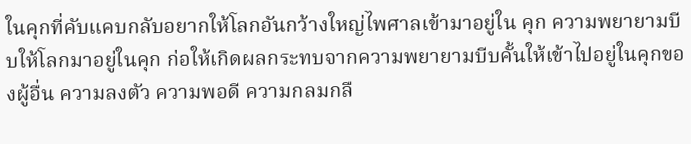ในคุกที่คับแคบกลับอยากให้โลกอันกว้างใหญ่ไพศาลเข้ามาอยู่ใน คุก ความพยายามบีบให้โลกมาอยู่ในคุก ก่อให้เกิดผลกระทบจากความพยายามบีบคั้นให้เข้าไปอยู่ในคุกของผู้อื่น ความลงตัว ความพอดี ความกลมกลื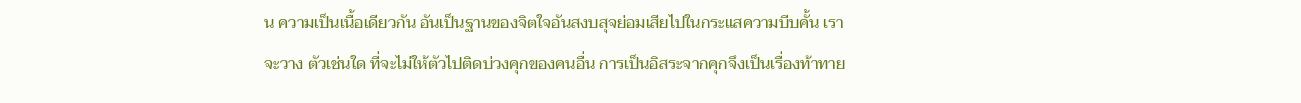น ความเป็นเนื้อเดียวกัน อันเป็นฐานของจิตใจอันสงบสุจย่อมเสียไปในกระแสความบีบคั้น เราจะวาง ตัวเช่นใด ที่จะไม่ให้ตัวไปติดบ่วงคุกของคนอื่น การเป็นอิสระจากคุกจึงเป็นเรื่องท้าทาย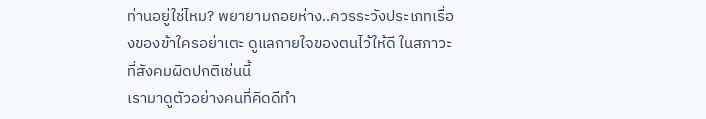ท่านอยู่ใช่ไหม? พยายามถอยห่าง..ควรระวังประเภทเรื่องของข้าใครอย่าเตะ ดูแลกายใจของตนไว้ให้ดี ในสภาวะที่สังคมผิดปกติเช่นนี้
เรามาดูตัวอย่างคนที่คิดดีทำ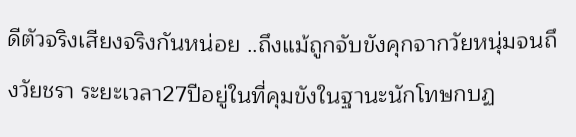ดีตัวจริงเสียงจริงกันหน่อย ..ถึงแม้ถูกจับขังคุกจากวัยหนุ่มจนถึงวัยชรา ระยะเวลา27ปีอยู่ในที่คุมขังในฐานะนักโทษกบฏ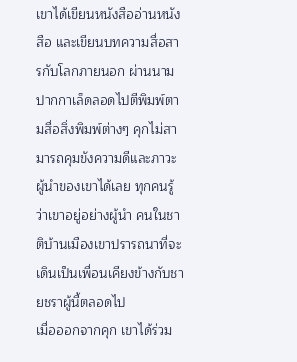เขาได้เขียนหนังสืออ่านหนังสือ และเขียนบทความสื่อสารกับโลกภายนอก ผ่านนามปากกาเล็ดลอดไปตีพิมพ์ตามสื่อสิ่งพิมพ์ต่างๆ คุกไม่สามารถคุมขังความดีและภาวะผู้นำของเขาได้เลย ทุกคนรู้ว่าเขาอยู่อย่างผู้นำ คนในชาติบ้านเมืองเขาปรารถนาที่จะเดินเป็นเพื่อนเคียงข้างกับชายชราผู้นี้ตลอดไป
เมื่อออกจากคุก เขาได้ร่วม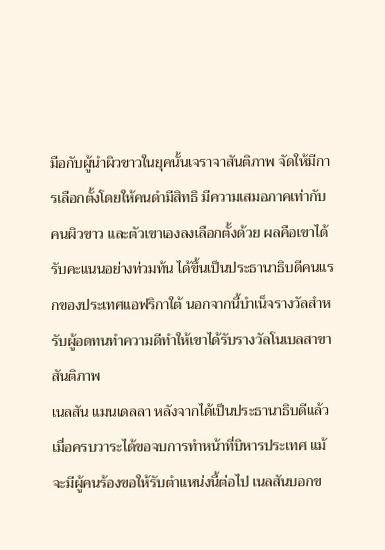มือกับผู้นำผิวขาวในยุคนั้นเจราจาสันติภาพ จัดให้มีการเลือกตั้งโดยให้คนดำมีสิทธิ มีความเสมอภาคเท่ากับคนผิวขาว และตัวเขาเองลงเลือกตั้งด้วย ผลคือเขาได้รับคะแนนอย่างท่วมท้น ได้ขึ้นเป็นประธานาธิบดีคนแรกของประเทศแอฟริกาใต้ นอกจากนี้บำเน็จรางวัลสำหรับผู้อดทนทำความดีทำให้เขาได้รับรางวัลโนเบลสาขา สันติภาพ
เนลสัน แมนเดลลา หลังจากได้เป็นประธานาธิบดีแล้ว เมื่อครบวาระได้ขอจบการทำหน้าที่บิหารประเทศ แม้จะมีผู้คนร้องขอให้รับตำแหน่งนี้ต่อไป เนลสันบอกข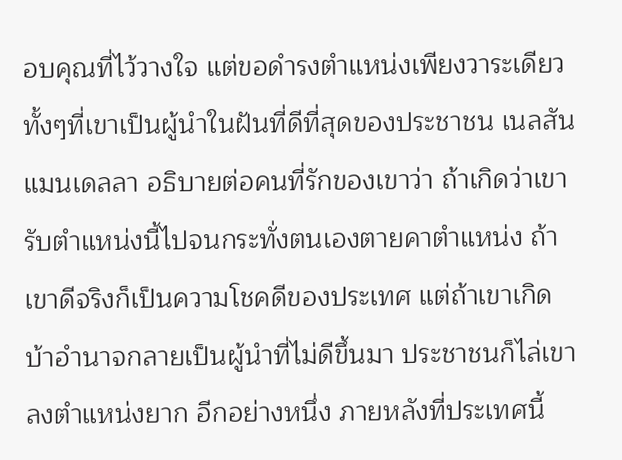อบคุณที่ไว้วางใจ แต่ขอดำรงตำแหน่งเพียงวาระเดียว ทั้งๆที่เขาเป็นผู้นำในฝันที่ดีที่สุดของประชาชน เนลสัน แมนเดลลา อธิบายต่อคนที่รักของเขาว่า ถ้าเกิดว่าเขารับตำแหน่งนี้ไปจนกระทั่งตนเองตายคาตำแหน่ง ถ้าเขาดีจริงก็เป็นความโชคดีของประเทศ แต่ถ้าเขาเกิดบ้าอำนาจกลายเป็นผู้นำที่ไม่ดีขึ้นมา ประชาชนก็ไล่เขาลงตำแหน่งยาก อีกอย่างหนึ่ง ภายหลังที่ประเทศนี้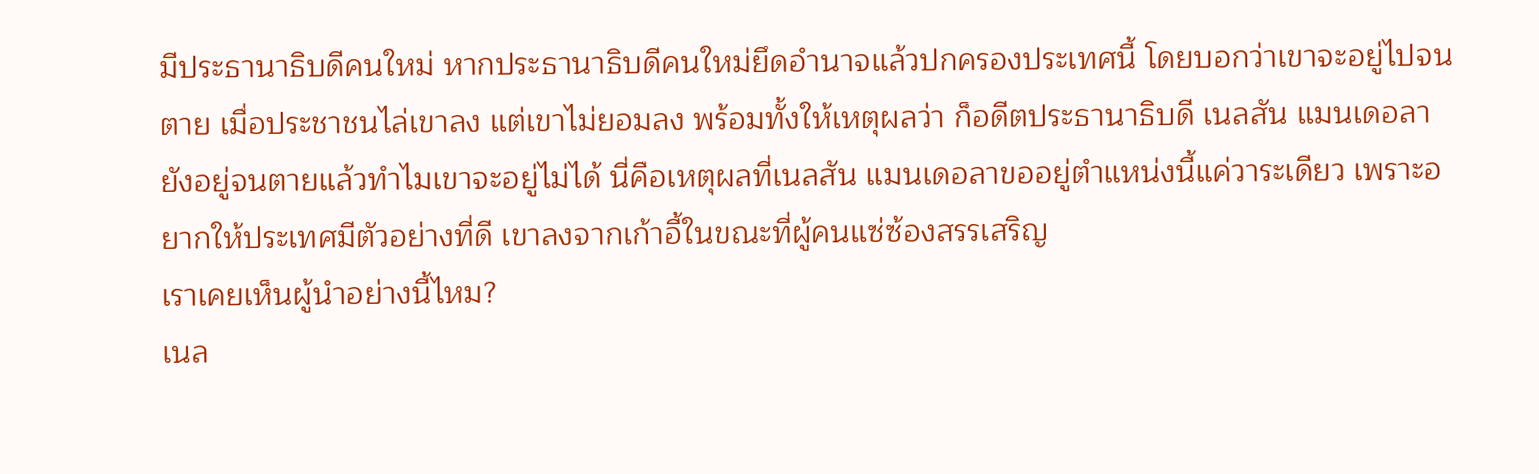มีประธานาธิบดีคนใหม่ หากประธานาธิบดีคนใหม่ยึดอำนาจแล้วปกครองประเทศนี้ โดยบอกว่าเขาจะอยู่ไปจนตาย เมื่อประชาชนไล่เขาลง แต่เขาไม่ยอมลง พร้อมทั้งให้เหตุผลว่า ก็อดีตประธานาธิบดี เนลสัน แมนเดอลา ยังอยู่จนตายแล้วทำไมเขาจะอยู่ไม่ได้ นี่คือเหตุผลที่เนลสัน แมนเดอลาขออยู่ตำแหน่งนี้แค่วาระเดียว เพราะอยากให้ประเทศมีตัวอย่างที่ดี เขาลงจากเก้าอี้ในขณะที่ผู้คนแซ่ซ้องสรรเสริญ
เราเคยเห็นผู้นำอย่างนี้ไหม?
เนล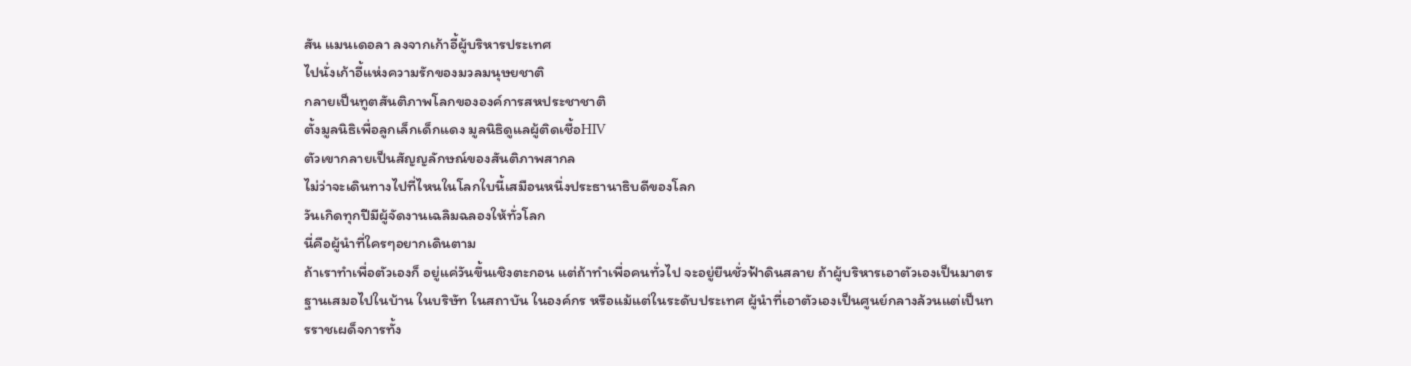สัน แมนเดอลา ลงจากเก้าอี้ผู้บริหารประเทศ
ไปนั่งเก้าอี้แห่งความรักของมวลมนุษยชาติ
กลายเป็นทูตสันติภาพโลกขององค์การสหประชาชาติ
ตั้งมูลนิธิเพื่อลูกเล็กเด็กแดง มูลนิธิดูแลผู้ติดเชื้อHIV
ตัวเขากลายเป็นสัญญลักษณ์ของสันติภาพสากล
ไม่ว่าจะเดินทางไปที่ไหนในโลกใบนี้เสมือนหนึ่งประธานาธิบดีของโลก
วันเกิดทุกปีมีผู้จัดงานเฉลิมฉลองให้ทั่วโลก
นี่คือผู้นำที่ใครๆอยากเดินตาม
ถ้าเราทำเพื่อตัวเองก็ อยู่แค่วันขึ้นเชิงตะกอน แต่ถ้าทำเพื่อคนทั่วไป จะอยู่ยืนชั่วฟ้าดินสลาย ถ้าผู้บริหารเอาตัวเองเป็นมาตรฐานเสมอไปในบ้าน ในบริษัท ในสถาบัน ในองค์กร หรือแม้แต่ในระดับประเทศ ผู้นำที่เอาตัวเองเป็นศูนย์กลางล้วนแต่เป็นทรราชเผด็จการทั้ง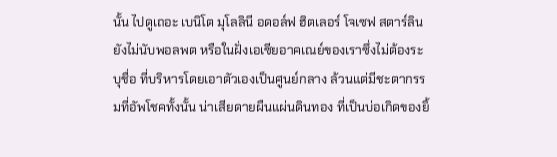นั้น ไปดูเถอะ เบนิโต มุโลลินี อดอล์ฟ ฮิตเลอร์ โจเซฟ สตาร์ลิน ยังไม่นับพอลพต หรือในฝั่งเอเซียอาคเณย์ของเราซึ่งไม่ต้องระบุชื่อ ที่บริหารโดยเอาตัวเองเป็นศูนย์กลาง ล้วนแต่มีชะตากรรมที่อัพโชคทั้งนั้น น่าเสียดายผืนแผ่นดินทอง ที่เป็นบ่อเกิดของยิ้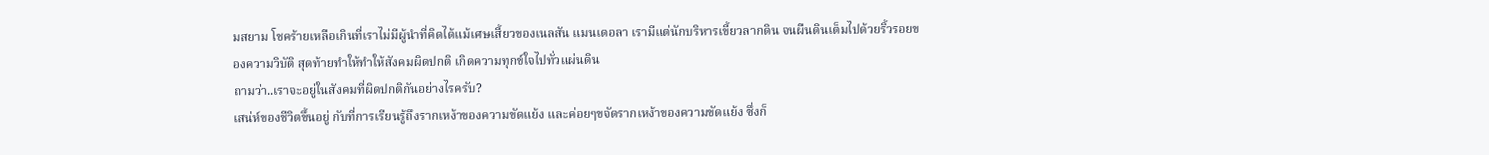มสยาม โชคร้ายเหลือเกินที่เราไม่มีผู้นำที่คิดได้แม้เศษเสี้ยวของเนลสัน แมนเดอลา เรามีแต่นักบริหารเขี้ยวลากดิน จนผืนดินเต็มไปด้วยริ้วรอยของความวิบัติ สุดท้ายทำให้ทำให้สังคมผิดปกติ เกิดความทุกข์ใจไปทั่วแผ่นดิน
ถามว่า..เราจะอยู่ในสังคมที่ผิดปกติกันอย่างไรครับ?
เสน่ห์ของชีวิตขึ้นอยู่ กับที่การเรียนรู้ถึงรากเหง้าของความขัดแย้ง และค่อยๆขจัดรากเหง้าของความขัดแย้ง ซึ่งก็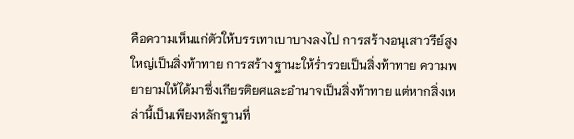คือความเห็นแก่ตัวให้บรรเทาเบาบางลงไป การสร้างอนุเสาวรีย์สูงใหญ่เป็นสิ่งท้าทาย การสร้างฐานะให้ร่ำรวยเป็นสิ่งท้าทาย ความพยายามให้ได้มาซึ่งเกียรติยศและอำนาจเป็นสิ่งท้าทาย แต่หากสิ่งเหล่านี้เป็นเพียงหลักฐานที่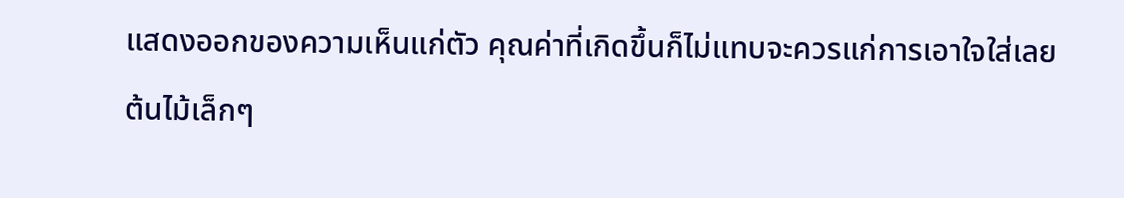แสดงออกของความเห็นแก่ตัว คุณค่าที่เกิดขึ้นก็ไม่แทบจะควรแก่การเอาใจใส่เลย
ต้นไม้เล็กๆ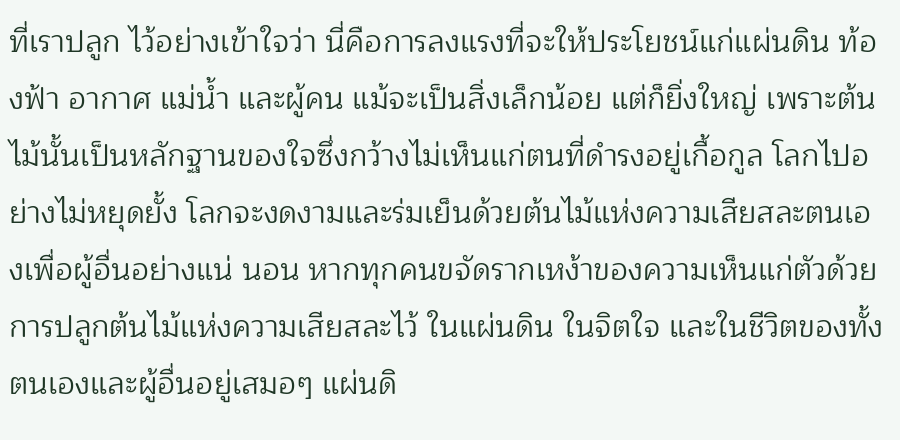ที่เราปลูก ไว้อย่างเข้าใจว่า นี่คือการลงแรงที่จะให้ประโยชน์แก่แผ่นดิน ท้องฟ้า อากาศ แม่น้ำ และผู้คน แม้จะเป็นสิ่งเล็กน้อย แต่ก็ยิ่งใหญ่ เพราะต้นไม้นั้นเป็นหลักฐานของใจซึ่งกว้างไม่เห็นแก่ตนที่ดำรงอยู่เกื้อกูล โลกไปอย่างไม่หยุดยั้ง โลกจะงดงามและร่มเย็นด้วยต้นไม้แห่งความเสียสละตนเองเพื่อผู้อื่นอย่างแน่ นอน หากทุกคนขจัดรากเหง้าของความเห็นแก่ตัวด้วยการปลูกต้นไม้แห่งความเสียสละไว้ ในแผ่นดิน ในจิตใจ และในชีวิตของทั้งตนเองและผู้อื่นอยู่เสมอๆ แผ่นดิ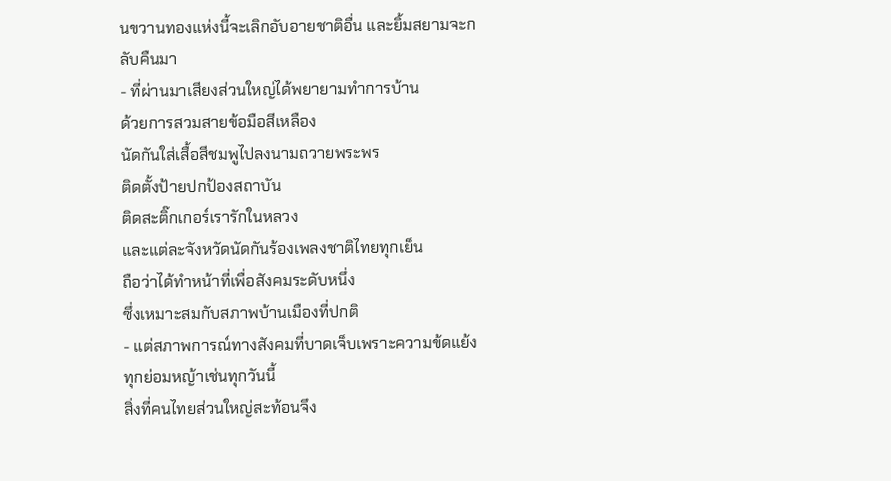นขวานทองแห่งนี้จะเลิกอับอายชาติอื่น และยิ้มสยามจะกลับคืนมา
- ที่ผ่านมาเสียงส่วนใหญ่ได้พยายามทำการบ้าน
ด้วยการสวมสายข้อมือสีเหลือง
นัดกันใส่เสื้อสีชมพูไปลงนามถวายพระพร
ติดตั้งป้ายปกป้องสถาบัน
ติดสะติ๊กเกอร์เรารักในหลวง
และแต่ละจังหวัดนัดกันร้องเพลงชาติไทยทุกเย็น
ถือว่าได้ทำหน้าที่เพื่อสังคมระดับหนึ่ง
ซึ่งเหมาะสมกับสภาพบ้านเมืองที่ปกติ
- แต่สภาพการณ์ทางสังคมที่บาดเจ็บเพราะความข้ดแย้งทุกย่อมหญ้าเช่นทุกวันนี้
สิ่งที่คนไทยส่วนใหญ่สะท้อนจึง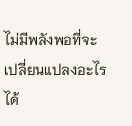ไม่มีพลังพอที่จะเปลี่ยนแปลงอะไรได้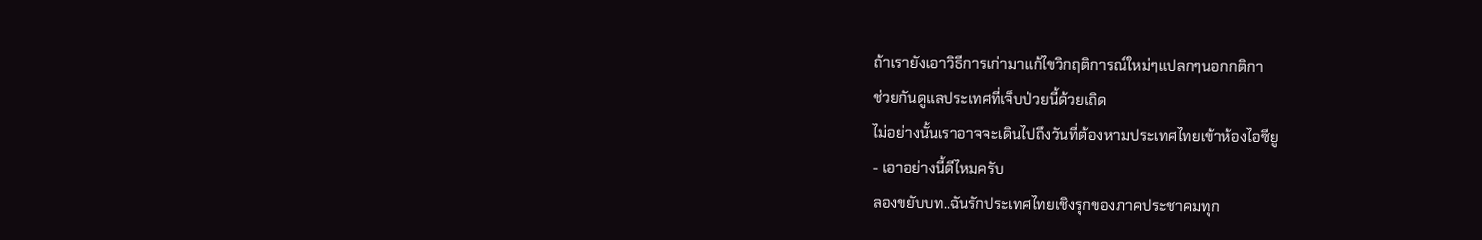ถ้าเรายังเอาวิธีการเก่ามาแก้ไขวิกฤติการณ์ใหม่ๆแปลกๆนอกกติกา
ช่วยกันดูแลประเทศที่เจ็บป่วยนี้ด้วยเถิด
ไม่อย่างนั้นเราอาจจะเดินไปถึงวันที่ต้องหามประเทศไทยเข้าห้องไอซียู
- เอาอย่างนี้ดีไหมครับ
ลองขยับบท..ฉันรักประเทศไทยเชิงรุกของภาคประชาคมทุก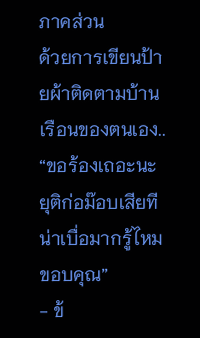ภาคส่วน
ด้วยการเขียนป้ายผ้าติดตามบ้านเรือนของตนเอง..
“ขอร้องเถอะนะ ยุติก่อม๊อบเสียที น่าเบื่อมากรู้ไหม ขอบคุณ”
- ข้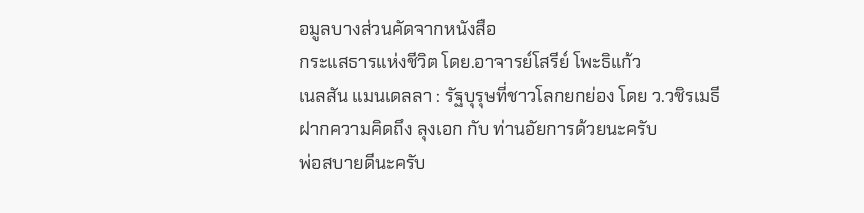อมูลบางส่วนคัดจากหนังสือ
กระแสธารแห่งชีวิต โดย.อาจารย์โสรีย์ โพะธิแก้ว
เนลสัน แมนเดลลา : รัฐบุรุษที่ชาวโลกยกย่อง โดย ว.วชิรเมธี
ฝากความคิดถึง ลุงเอก กับ ท่านอัยการด้วยนะครับ
พ่อสบายดีนะครับ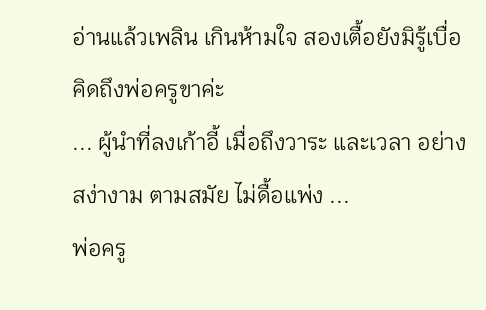อ่านแล้วเพลิน เกินห้ามใจ สองเตื้อยังมิรู้เบื่อ คิดถึงพ่อครูขาค่ะ
... ผู้นำที่ลงเก้าอี้ เมื่อถึงวาระ และเวลา อย่างสง่างาม ตามสมัย ไม่ดื้อแพ่ง ...
พ่อครู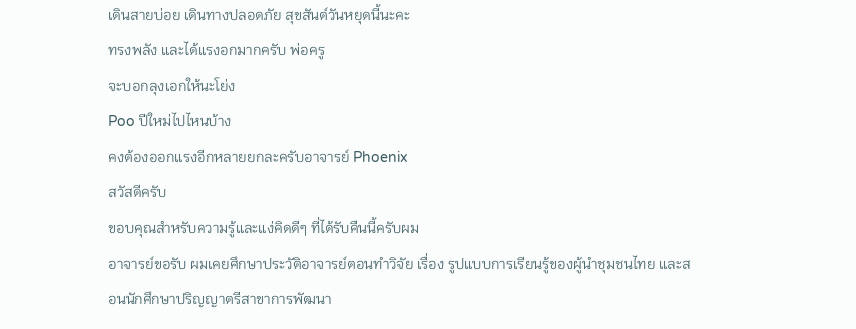เดินสายบ่อย เดินทางปลอดภัย สุขสันต์วันหยุดนี้นะคะ
ทรงพลัง และได้แรงอกมากครับ พ่อครู
จะบอกลุงเอกให้นะโย่ง
Poo ปีใหม่ไปไหนบ้าง
คงต้องออกแรงอีกหลายยกละครับอาจารย์ Phoenix
สวัสดีครับ
ขอบคุณสำหรับความรู้และแง่คิดดีๆ ที่ได้รับคืนนี้ครับผม
อาจารย์ขอรับ ผมเคยศึกษาประวัติอาจารย์ตอนทำวิจัย เรื่อง รูปแบบการเรียนรู้ของผู้นำชุมชนไทย และสอนนักศึกษาปริญญาตรีสาขาการพัฒนา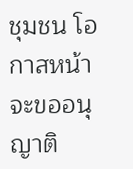ชุมชน โอกาสหน้าจะขออนุญาติ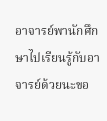อาจารย์พานักศึกษาไปเรียนรู้กับอาจารย์ด้วยนะขอ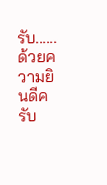รับ......
ด้วยความยินดีครับ